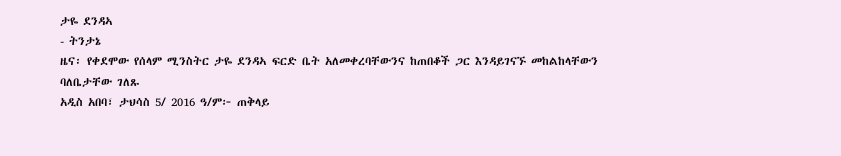ታዬ ደንዳኣ
- ትንታኔ
ዜና፡ የቀደሞው የሰላም ሚንስትር ታዬ ደንዳኣ ፍርድ ቤት አለመቀረባቸውንና ከጠበቆች ጋር እንዳይገናኙ መከልከላቸውን ባለቤታቸው ገለጹ
አዲስ አበባ፣ ታህሳስ 5/ 2016 ዓ/ም፦ ጠቅላይ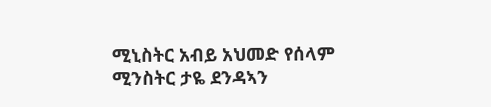ሚኒስትር አብይ አህመድ የሰላም ሚንስትር ታዬ ደንዳኣን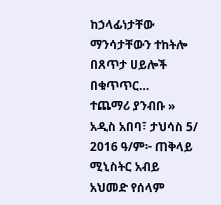ከኃላፊነታቸው ማንሳታቸውን ተከትሎ በጸጥታ ሀይሎች በቁጥጥር…
ተጨማሪ ያንብቡ »
አዲስ አበባ፣ ታህሳስ 5/ 2016 ዓ/ም፦ ጠቅላይ ሚኒስትር አብይ አህመድ የሰላም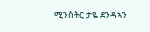ሚንስትር ታዬ ደንዳኣን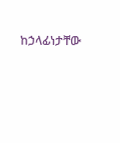ከኃላፊነታቸው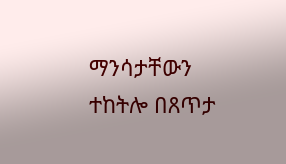ማንሳታቸውን ተከትሎ በጸጥታ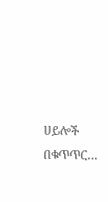ሀይሎች በቁጥጥር…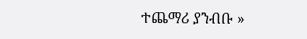ተጨማሪ ያንብቡ »